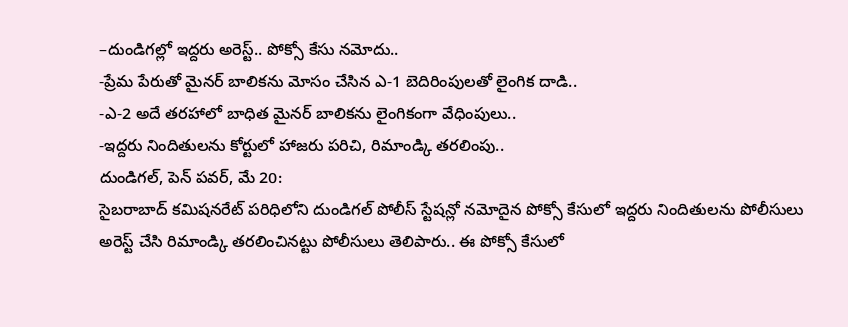–దుండిగల్లో ఇద్దరు అరెస్ట్.. పోక్సో కేసు నమోదు..
-ప్రేమ పేరుతో మైనర్ బాలికను మోసం చేసిన ఎ-1 బెదిరింపులతో లైంగిక దాడి..
-ఎ-2 అదే తరహాలో బాధిత మైనర్ బాలికను లైంగికంగా వేధింపులు..
-ఇద్దరు నిందితులను కోర్టులో హాజరు పరిచి, రిమాండ్కి తరలింపు..
దుండిగల్, పెన్ పవర్, మే 20:
సైబరాబాద్ కమిషనరేట్ పరిధిలోని దుండిగల్ పోలీస్ స్టేషన్లో నమోదైన పోక్సో కేసులో ఇద్దరు నిందితులను పోలీసులు అరెస్ట్ చేసి రిమాండ్కి తరలించినట్టు పోలీసులు తెలిపారు.. ఈ పోక్సో కేసులో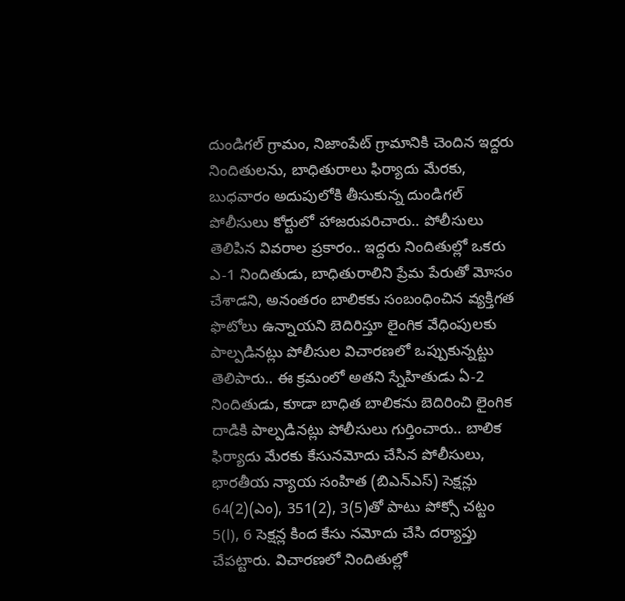దుండిగల్ గ్రామం, నిజాంపేట్ గ్రామానికి చెందిన ఇద్దరు నిందితులను, బాధితురాలు ఫిర్యాదు మేరకు, బుధవారం అదుపులోకి తీసుకున్న దుండిగల్ పోలీసులు కోర్టులో హాజరుపరిచారు.. పోలీసులు తెలిపిన వివరాల ప్రకారం.. ఇద్దరు నిందితుల్లో ఒకరు ఎ-1 నిందితుడు, బాధితురాలిని ప్రేమ పేరుతో మోసం చేశాడని, అనంతరం బాలికకు సంబంధించిన వ్యక్తిగత ఫొటోలు ఉన్నాయని బెదిరిస్తూ లైంగిక వేధింపులకు పాల్పడినట్లు పోలీసుల విచారణలో ఒప్పుకున్నట్టు తెలిపారు.. ఈ క్రమంలో అతని స్నేహితుడు ఏ-2 నిందితుడు, కూడా బాధిత బాలికను బెదిరించి లైంగిక దాడికి పాల్పడినట్లు పోలీసులు గుర్తించారు.. బాలిక ఫిర్యాదు మేరకు కేసునమోదు చేసిన పోలీసులు, భారతీయ న్యాయ సంహిత (బిఎన్ఎస్) సెక్షన్లు 64(2)(ఎం), 351(2), 3(5)తో పాటు పోక్సో చట్టం 5(l), 6 సెక్షన్ల కింద కేసు నమోదు చేసి దర్యాప్తు చేపట్టారు. విచారణలో నిందితుల్లో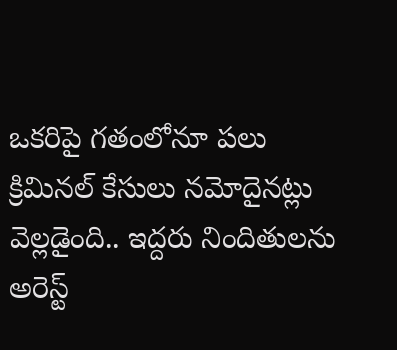ఒకరిపై గతంలోనూ పలు క్రిమినల్ కేసులు నమోదైనట్లు వెల్లడైంది.. ఇద్దరు నిందితులను అరెస్ట్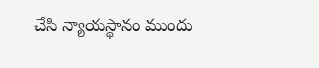చేసి న్యాయస్థానం ముందు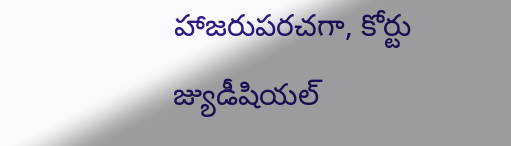హాజరుపరచగా, కోర్టు జ్యుడీషియల్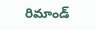రిమాండ్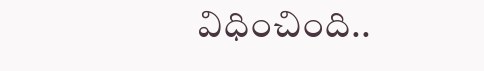విధించింది..